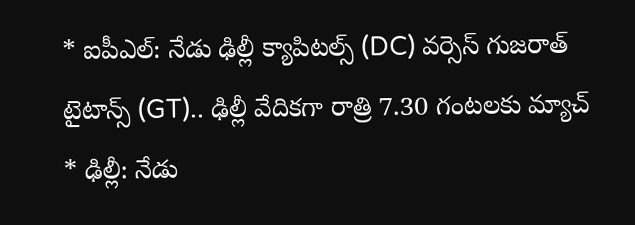* ఐపీఎల్: నేడు ఢిల్లీ క్యాపిటల్స్ (DC) వర్సెస్ గుజరాత్ టైటాన్స్ (GT).. ఢిల్లీ వేదికగా రాత్రి 7.30 గంటలకు మ్యాచ్
* ఢిల్లీ: నేడు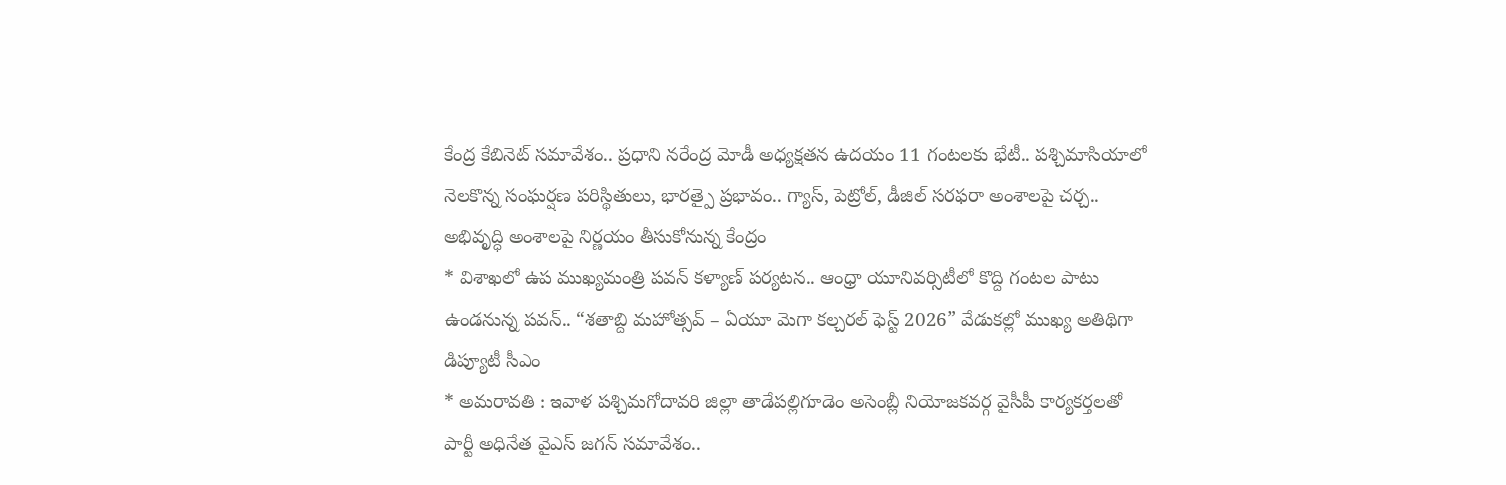కేంద్ర కేబినెట్ సమావేశం.. ప్రధాని నరేంద్ర మోడీ అధ్యక్షతన ఉదయం 11 గంటలకు భేటీ.. పశ్చిమాసియాలో నెలకొన్న సంఘర్షణ పరిస్థితులు, భారత్పై ప్రభావం.. గ్యాస్, పెట్రోల్, డీజిల్ సరఫరా అంశాలపై చర్చ.. అభివృద్ధి అంశాలపై నిర్ణయం తీసుకోనున్న కేంద్రం
* విశాఖలో ఉప ముఖ్యమంత్రి పవన్ కళ్యాణ్ పర్యటన.. ఆంధ్రా యూనివర్సిటీలో కొద్ది గంటల పాటు ఉండనున్న పవన్.. “శతాబ్ది మహోత్సవ్ – ఏయూ మెగా కల్చరల్ ఫెస్ట్ 2026” వేడుకల్లో ముఖ్య అతిథిగా డిప్యూటీ సీఎం
* అమరావతి : ఇవాళ పశ్చిమగోదావరి జిల్లా తాడేపల్లిగూడెం అసెంబ్లీ నియోజకవర్గ వైసీపీ కార్యకర్తలతో పార్టీ అధినేత వైఎస్ జగన్ సమావేశం..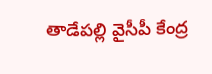తాడేపల్లి వైసీపీ కేంద్ర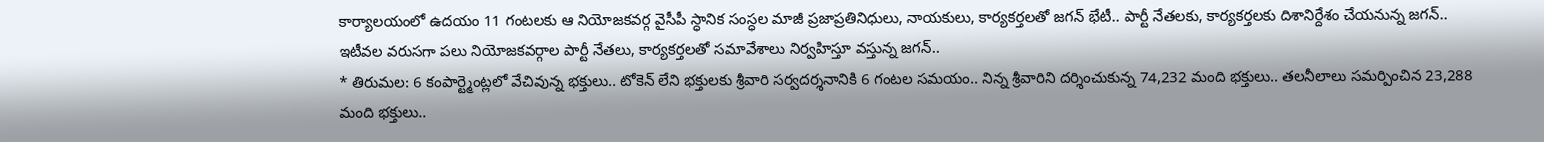కార్యాలయంలో ఉదయం 11 గంటలకు ఆ నియోజకవర్గ వైసీపీ స్ధానిక సంస్ధల మాజీ ప్రజాప్రతినిధులు, నాయకులు, కార్యకర్తలతో జగన్ భేటీ.. పార్టీ నేతలకు, కార్యకర్తలకు దిశానిర్దేశం చేయనున్న జగన్.. ఇటీవల వరుసగా పలు నియోజకవర్గాల పార్టీ నేతలు, కార్యకర్తలతో సమావేశాలు నిర్వహిస్తూ వస్తున్న జగన్..
* తిరుమల: 6 కంపార్ట్మెంట్లలో వేచివున్న భక్తులు.. టోకెన్ లేని భక్తులకు శ్రీవారి సర్వదర్శనానికి 6 గంటల సమయం.. నిన్న శ్రీవారిని దర్శించుకున్న 74,232 మంది భక్తులు.. తలనీలాలు సమర్పించిన 23,288 మంది భక్తులు..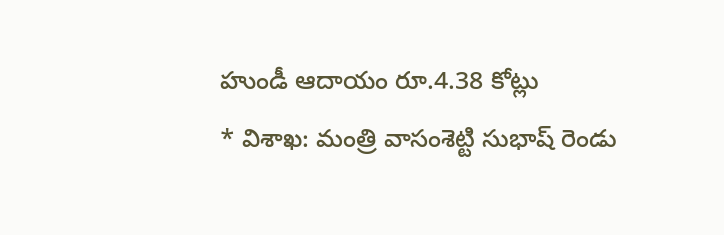హుండీ ఆదాయం రూ.4.38 కోట్లు
* విశాఖ: మంత్రి వాసంశెట్టి సుభాష్ రెండు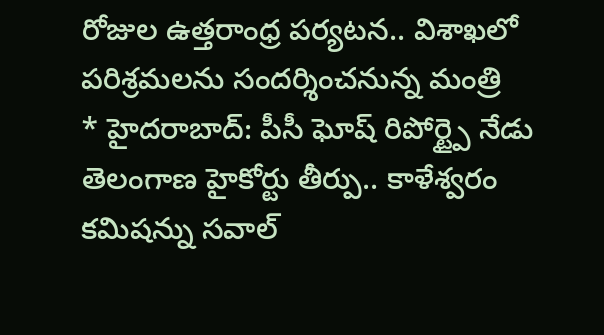రోజుల ఉత్తరాంధ్ర పర్యటన.. విశాఖలో పరిశ్రమలను సందర్శించనున్న మంత్రి
* హైదరాబాద్: పీసీ ఘోష్ రిపోర్ట్పై నేడు తెలంగాణ హైకోర్టు తీర్పు.. కాళేశ్వరం కమిషన్ను సవాల్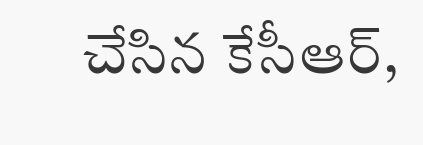చేసిన కేసీఆర్,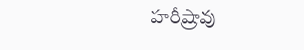హరీష్రావు